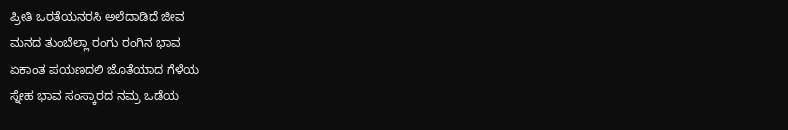ಪ್ರೀತಿ ಒರತೆಯನರಸಿ ಅಲೆದಾಡಿದೆ ಜೀವ
ಮನದ ತುಂಬೆಲ್ಲಾ ರಂಗು ರಂಗಿನ ಭಾವ
ಏಕಾಂತ ಪಯಣದಲಿ ಜೊತೆಯಾದ ಗೆಳೆಯ
ಸ್ನೇಹ ಭಾವ ಸಂಸ್ಕಾರದ ನಮ್ರ ಒಡೆಯ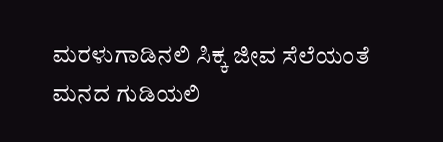ಮರಳುಗಾಡಿನಲಿ ಸಿಕ್ಕ ಜೀವ ಸೆಲೆಯಂತೆ
ಮನದ ಗುಡಿಯಲಿ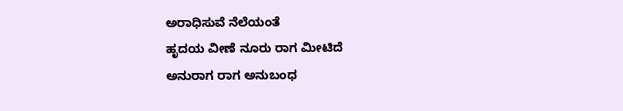ಅರಾಧಿಸುವೆ ನೆಲೆಯಂತೆ
ಹೃದಯ ವೀಣೆ ನೂರು ರಾಗ ಮೀಟಿದೆ
ಅನುರಾಗ ರಾಗ ಅನುಬಂಧ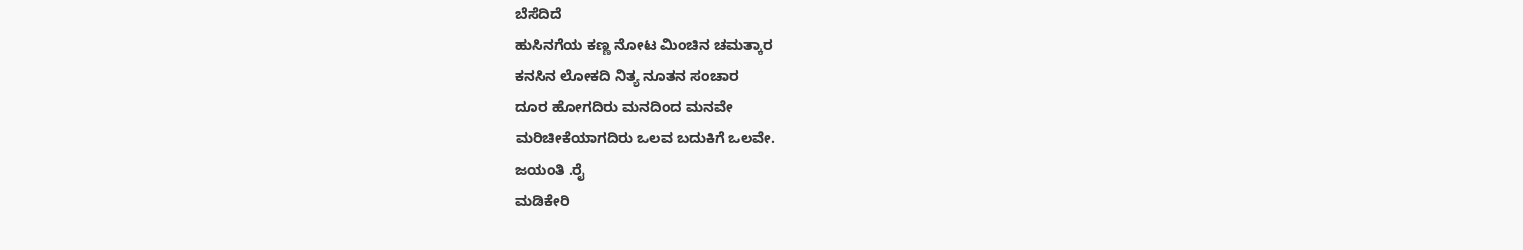ಬೆಸೆದಿದೆ
ಹುಸಿನಗೆಯ ಕಣ್ಣ ನೋಟ ಮಿಂಚಿನ ಚಮತ್ಕಾರ
ಕನಸಿನ ಲೋಕದಿ ನಿತ್ಯ ನೂತನ ಸಂಚಾರ
ದೂರ ಹೋಗದಿರು ಮನದಿಂದ ಮನವೇ
ಮರಿಚೀಕೆಯಾಗದಿರು ಒಲವ ಬದುಕಿಗೆ ಒಲವೇ.
ಜಯಂತಿ .ರೈ
ಮಡಿಕೇರಿ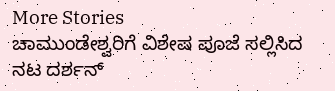More Stories
ಚಾಮುಂಡೇಶ್ವರಿಗೆ ವಿಶೇಷ ಪೂಜೆ ಸಲ್ಲಿಸಿದ ನಟ ದರ್ಶನ್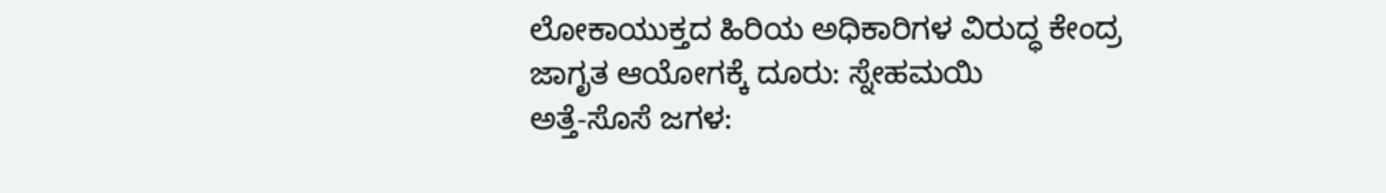ಲೋಕಾಯುಕ್ತದ ಹಿರಿಯ ಅಧಿಕಾರಿಗಳ ವಿರುದ್ಧ ಕೇಂದ್ರ ಜಾಗೃತ ಆಯೋಗಕ್ಕೆ ದೂರು: ಸ್ನೇಹಮಯಿ
ಅತ್ತೆ-ಸೊಸೆ ಜಗಳ: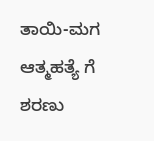ತಾಯಿ-ಮಗ ಆತ್ಮಹತ್ಯೆ ಗೆ ಶರಣು